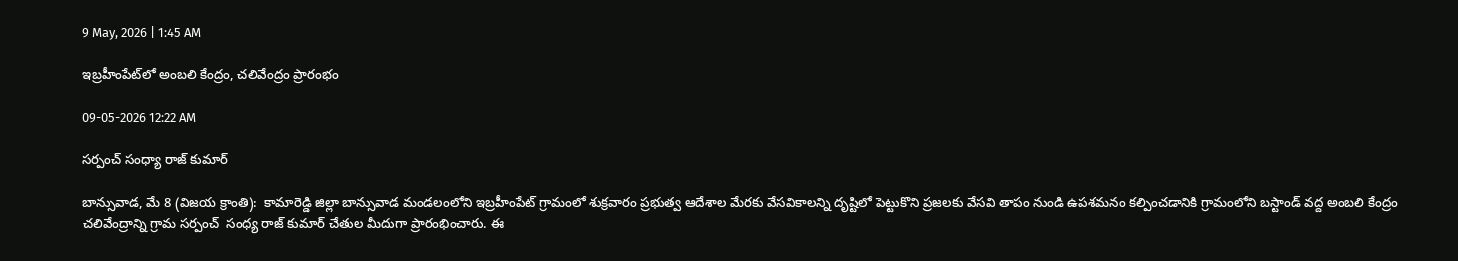9 May, 2026 | 1:45 AM

ఇబ్రహీంపేట్‌లో అంబలి కేంద్రం, చలివేంద్రం ప్రారంభం

09-05-2026 12:22 AM

సర్పంచ్ సంధ్యా రాజ్ కుమార్

బాన్సువాడ, మే 8 (విజయ క్రాంతి):  కామారెడ్డి జిల్లా బాన్సువాడ మండలంలోని ఇబ్రహీంపేట్ గ్రామంలో శుక్రవారం ప్రభుత్వ ఆదేశాల మేరకు వేసవికాలన్ని దృష్టిలో పెట్టుకొని ప్రజలకు వేసవి తాపం నుండి ఉపశమనం కల్పించడానికి గ్రామంలోని బస్టాండ్ వద్ద అంబలి కేంద్రం చలివేంద్రాన్ని గ్రామ సర్పంచ్  సంధ్య రాజ్ కుమార్ చేతుల మీదుగా ప్రారంభించారు. ఈ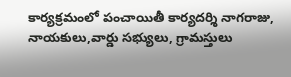కార్యక్రమంలో పంచాయితీ కార్యదర్శి నాగరాజు, నాయకులు,వార్డు సభ్యులు, గ్రామస్తులు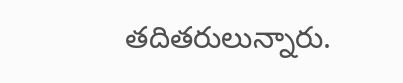తదితరులున్నారు.